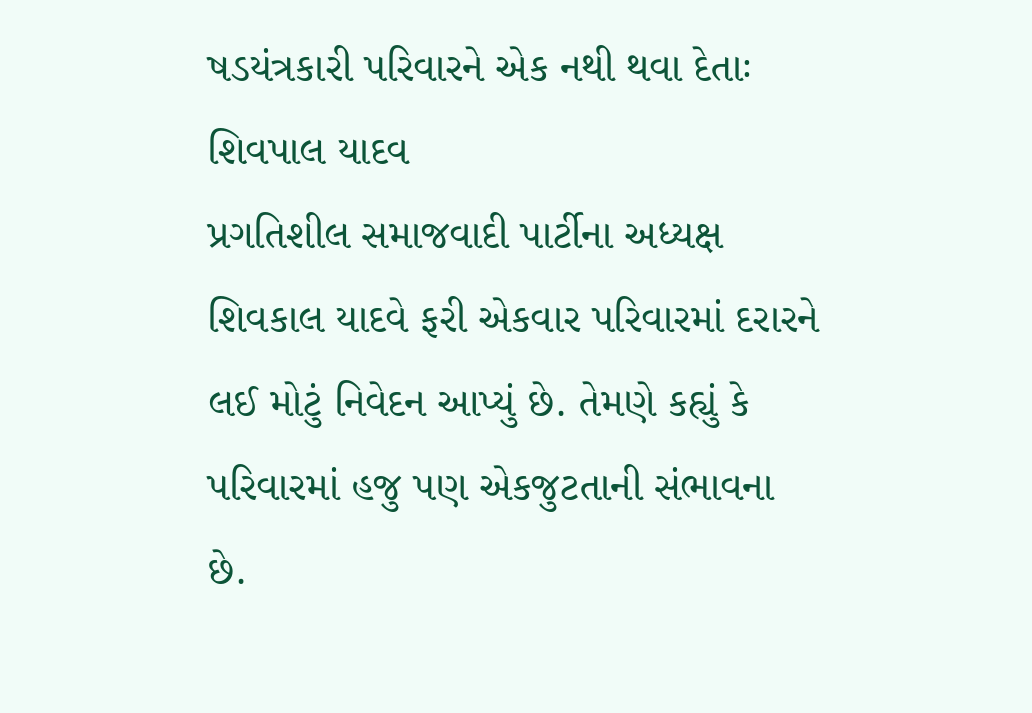ષડયંત્રકારી પરિવારને એક નથી થવા દેતાઃ શિવપાલ યાદવ
પ્રગતિશીલ સમાજવાદી પાર્ટીના અધ્યક્ષ શિવકાલ યાદવે ફરી એકવાર પરિવારમાં દરારને લઈ મોટું નિવેદન આપ્યું છે. તેમણે કહ્યું કે પરિવારમાં હજુ પણ એકજુટતાની સંભાવના છે.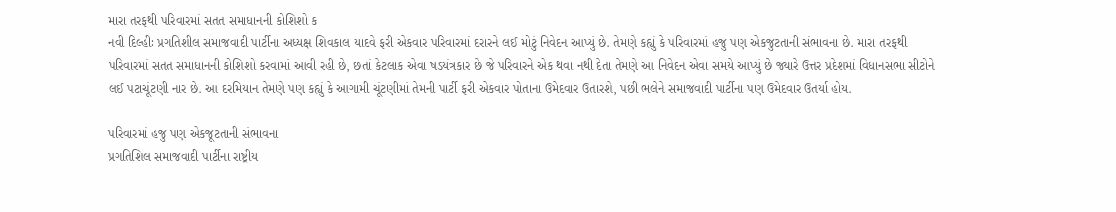મારા તરફથી પરિવારમાં સતત સમાધાનની કોશિશો ક
નવી દિલ્હીઃ પ્રગતિશીલ સમાજવાદી પાર્ટીના અધ્યક્ષ શિવકાલ યાદવે ફરી એકવાર પરિવારમાં દરારને લઈ મોટું નિવેદન આપ્યું છે. તેમણે કહ્યું કે પરિવારમાં હજુ પણ એકજુટતાની સંભાવના છે. મારા તરફથી પરિવારમાં સતત સમાધાનની કોશિશો કરવામાં આવી રહી છે, છતાં કેટલાક એવા ષડયંત્રકાર છે જે પરિવારને એક થવા નથી દેતા તેમણે આ નિવેદન એવા સમયે આપ્યું છે જ્યારે ઉત્તર પ્રદેશમાં વિધાનસભા સીટોને લઈ પટાચૂંટણી નાર છે. આ દરમિયાન તેમણે પણ કહ્યું કે આગામી ચૂંટણીમાં તેમની પાર્ટી ફરી એકવાર પોતાના ઉમેદવાર ઉતારશે, પછી ભલેને સમાજવાદી પાર્ટીના પણ ઉમેદવાર ઉતર્યા હોય.

પરિવારમાં હજુ પણ એકજૂટતાની સંભાવના
પ્રગતિશિલ સમાજવાદી પાર્ટીના રાષ્ટ્રીય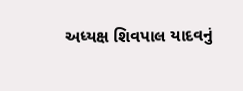અધ્યક્ષ શિવપાલ યાદવનું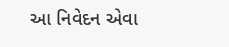આ નિવેદન એવા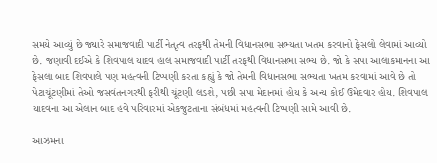સમયે આવ્યું છે જ્યારે સમાજવાદી પાર્ટી નેતૃત્વ તરફથી તેમની વિધાનસભા સભ્યતા ખતમ કરવાનો ફેસલો લેવામાં આવ્યો છે. જણાવી દઈએ કે શિવપાલ યાદવ હાલ સમાજવાદી પાર્ટી તરફથી વિધાનસભા સભ્ય છે. જો કે સપા આલાકમાનના આ ફેસલા બાદ શિવપાલે પણ મહત્વની ટિપ્પણી કરતા કહ્યું કે જો તેમની વિધાનસભા સભ્યતા ખતમ કરવામાં આવે છે તો પેટાચૂંટણીમાં તેઓ જસવંતનગરથી ફરીથી ચૂંટણી લડશે, પછી સપા મેદાનમાં હોય કે અન્ય કોઈ ઉમેદવાર હોય. શિવપાલ યાદવના આ એલાન બાદ હવે પરિવારમાં એકજુટતાના સંબંધમાં મહત્વની ટિપ્પણી સામે આવી છે.

આઝમના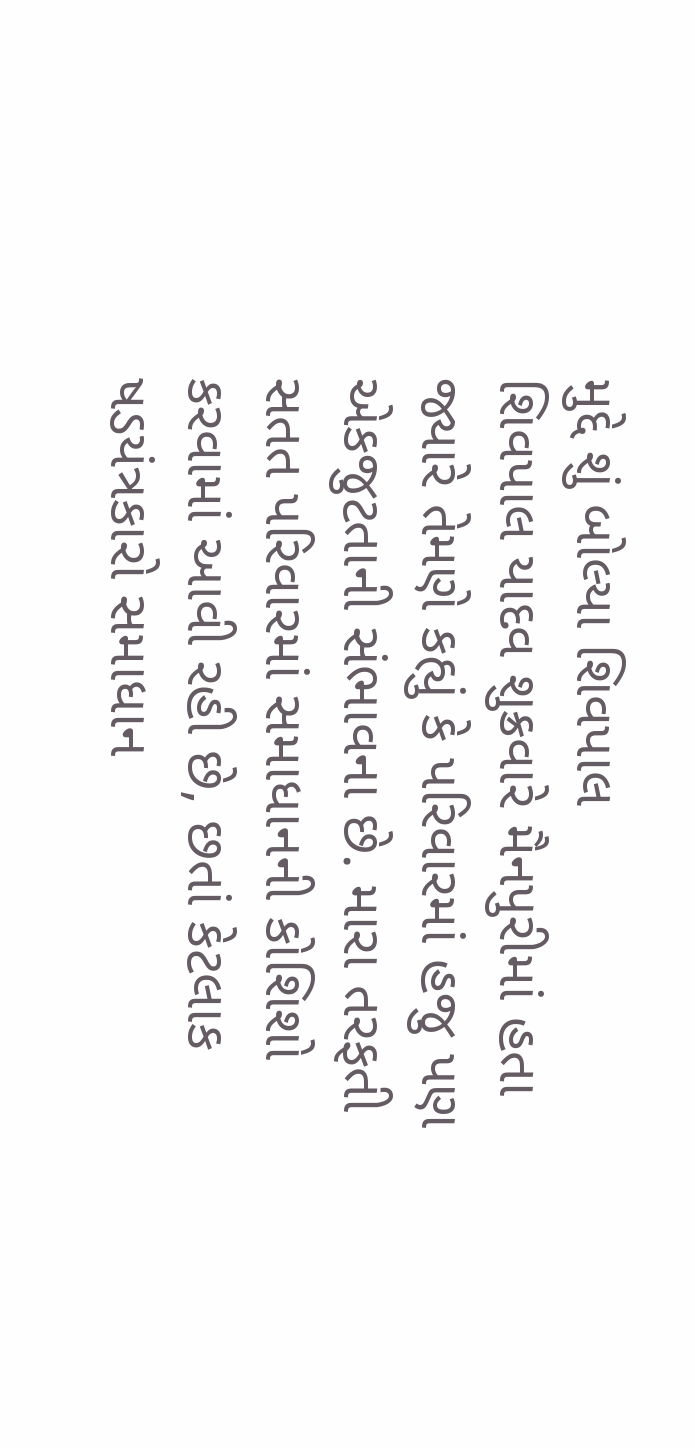મુદ્દે શું બોલ્યા શિવપાલ
શિવપાલ યાદવ શુક્રવારે મૈનપુરીમાં હતા જ્યારે તેમણે કહ્યું કે પરિવારમાં હજુ પણ એકજુટતાની સંભાવના છે. મારા તરફતી સતત પરિવારમાં સમાધાનની કોશિશો કરવામાં આવી રહી છે, છતાં કેટલાક ષડયંત્રકારો સમાધાન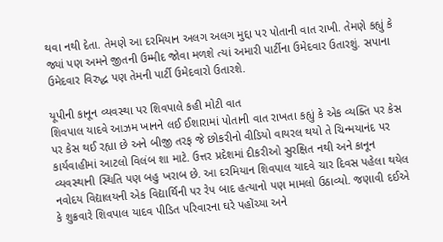થવા નથી દેતા. તેમણે આ દરમિયાન અલગ અલગ મુદ્દા પર પોતાની વાત રાખી. તેમણે કહ્યું કે જ્યાં પણ અમને જીતની ઉમ્મીદ જોવા મળશે ત્યાં અમારી પાર્ટીના ઉમેદવાર ઉતારશું. સપાના ઉમેદવાર વિરુદ્ધ પણ તેમની પાર્ટી ઉમેદવારો ઉતારશે.

યૂપીની કાનૂન વ્યવસ્થા પર શિવપાલે કહી મોટી વાત
શિવપાલ યાદવે આઝમ ખાનને લઈ ઈશારામાં પોતાની વાત રાખતા કહ્યું કે એક વ્યક્તિ પર કેસ પર કેસ થઈ રહ્યા છે અને બીજી તરફ જે છોકરીનો વીડિયો વાયરલ થયો તે ચિન્મયાનંદ પર કાર્યવાહીમાં આટલો વિલંબ શા માટે. ઉત્તર પ્રદેશમાં દીકરીઓ સુરક્ષિત નથી અને કાનૂન વ્યવસ્થાની સ્થિતિ પણ બહુ ખરાબ છે. આ દરમિયાન શિવપાલ યાદવે ચાર દિવસ પહેલા થયેલ નવોદય વિદ્યાલયની એક વિદ્યાર્થિની પર રેપ બાદ હત્યાનો પણ મામલો ઉઠાવ્યો. જણાવી દઈએ કે શુક્રવારે શિવપાલ યાદવ પીડિત પરિવારના ઘરે પહોંચ્યા અને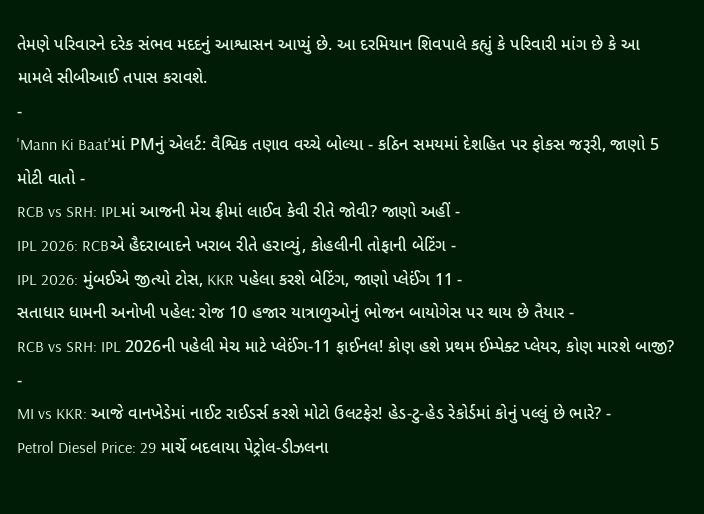તેમણે પરિવારને દરેક સંભવ મદદનું આશ્વાસન આપ્યું છે. આ દરમિયાન શિવપાલે કહ્યું કે પરિવારી માંગ છે કે આ મામલે સીબીઆઈ તપાસ કરાવશે.
-
'Mann Ki Baat'માં PMનું એલર્ટ: વૈશ્વિક તણાવ વચ્ચે બોલ્યા - કઠિન સમયમાં દેશહિત પર ફોકસ જરૂરી, જાણો 5 મોટી વાતો -
RCB vs SRH: IPLમાં આજની મેચ ફ્રીમાં લાઈવ કેવી રીતે જોવી? જાણો અહીં -
IPL 2026: RCBએ હૈદરાબાદને ખરાબ રીતે હરાવ્યું, કોહલીની તોફાની બેટિંગ -
IPL 2026: મુંબઈએ જીત્યો ટોસ, KKR પહેલા કરશે બેટિંગ, જાણો પ્લેઈંગ 11 -
સતાધાર ધામની અનોખી પહેલ: રોજ 10 હજાર યાત્રાળુઓનું ભોજન બાયોગેસ પર થાય છે તૈયાર -
RCB vs SRH: IPL 2026ની પહેલી મેચ માટે પ્લેઈંગ-11 ફાઈનલ! કોણ હશે પ્રથમ ઈમ્પેક્ટ પ્લેયર, કોણ મારશે બાજી? -
MI vs KKR: આજે વાનખેડેમાં નાઈટ રાઈડર્સ કરશે મોટો ઉલટફેર! હેડ-ટુ-હેડ રેકોર્ડમાં કોનું પલ્લું છે ભારે? -
Petrol Diesel Price: 29 માર્ચે બદલાયા પેટ્રોલ-ડીઝલના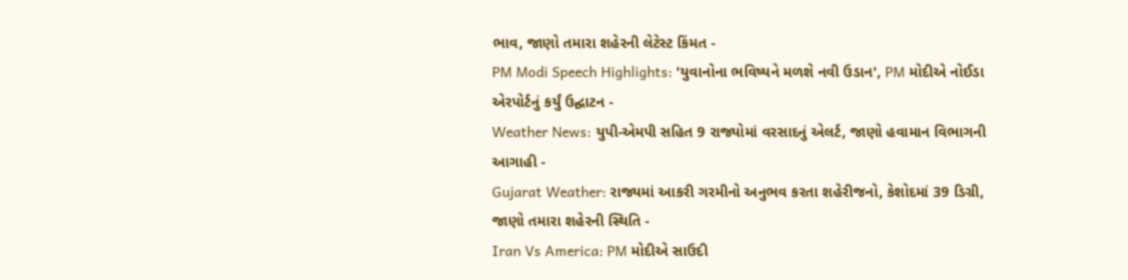ભાવ, જાણો તમારા શહેરની લેટેસ્ટ કિંમત -
PM Modi Speech Highlights: 'યુવાનોના ભવિષ્યને મળશે નવી ઉડાન', PM મોદીએ નોઈડા એરપોર્ટનું કર્યું ઉદ્ઘાટન -
Weather News: યુપી-એમપી સહિત 9 રાજ્યોમાં વરસાદનું એલર્ટ, જાણો હવામાન વિભાગની આગાહી -
Gujarat Weather: રાજ્યમાં આકરી ગરમીનો અનુભવ કરતા શહેરીજનો, કેશોદમાં 39 ડિગ્રી, જાણો તમારા શહેરની સ્થિતિ -
Iran Vs America: PM મોદીએ સાઉદી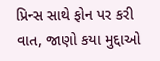પ્રિન્સ સાથે ફોન પર કરી વાત, જાણો કયા મુદ્દાઓ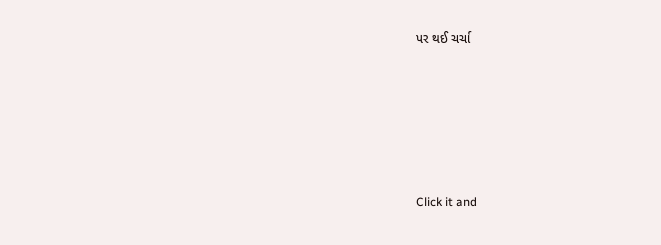પર થઈ ચર્ચા






Click it and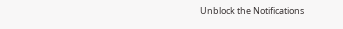Unblock the Notifications